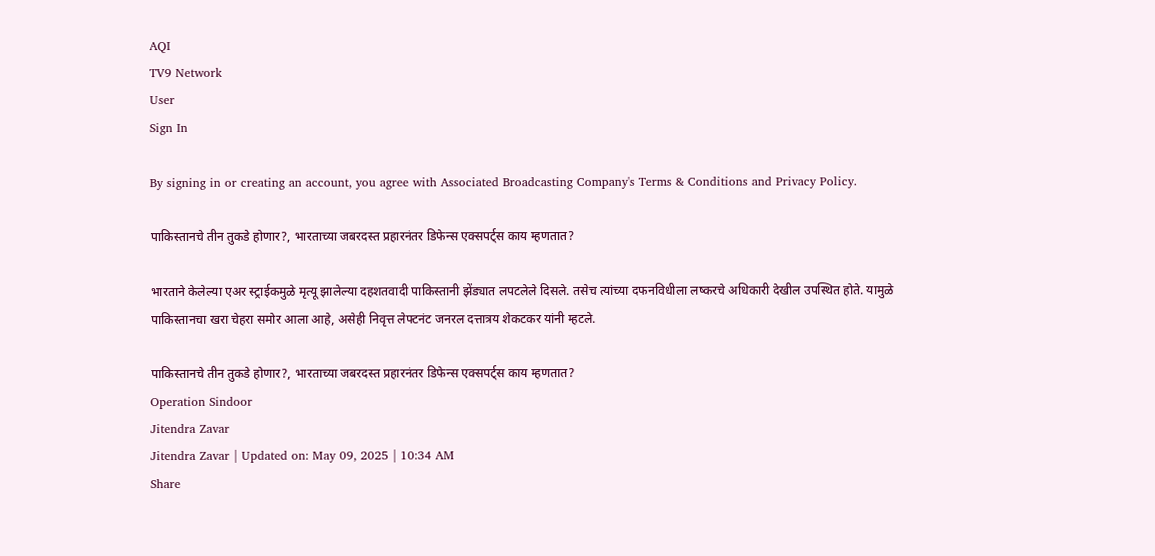AQI
TV9 Network
User
Sign In

By signing in or creating an account, you agree with Associated Broadcasting Company's Terms & Conditions and Privacy Policy.

पाकिस्तानचे तीन तुकडे होणार?, भारताच्या जबरदस्त प्रहारनंतर डिफेन्स एक्सपर्ट्स काय म्हणतात?

भारताने केलेल्या एअर स्ट्राईकमुळे मृत्यू झालेल्या दहशतवादी पाकिस्तानी झेंड्यात लपटलेले दिसले. तसेच त्यांच्या दफनविधीला लष्करचे अधिकारी देखील उपस्थित होते. यामुळे पाकिस्तानचा खरा चेहरा समोर आला आहे, असेही निवृत्त लेफ्टनंट जनरल दत्तात्रय शेकटकर यांनी म्हटले.

पाकिस्तानचे तीन तुकडे होणार?, भारताच्या जबरदस्त प्रहारनंतर डिफेन्स एक्सपर्ट्स काय म्हणतात?
Operation Sindoor
Jitendra Zavar
Jitendra Zavar | Updated on: May 09, 2025 | 10:34 AM
Share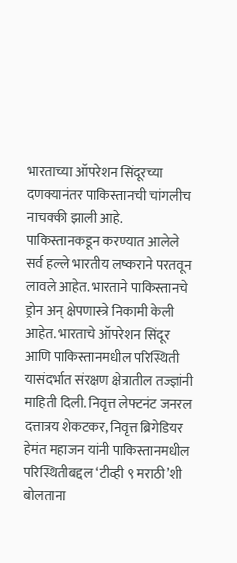भारताच्या ऑपरेशन सिंदूरच्या दणक्यानंतर पाकिस्तानची चांगलीच नाचक्की झाली आहे. पाकिस्तानकडून करण्यात आलेले सर्व हल्ले भारतीय लष्कराने परतवून लावले आहेत. भारताने पाकिस्तानचे ड्रोन अन् क्षेपणास्त्रे निकामी केली आहेत. भारताचे ऑपरेशन सिंदूर आणि पाकिस्तानमधील परिस्थिती यासंदर्भात संरक्षण क्षेत्रातील तज्ज्ञांनी माहिती दिली. निवृत्त लेफ्टनंट जनरल दत्तात्रय शेकटकर, निवृत्त ब्रिगेडियर हेमंत महाजन यांनी पाकिस्तानमधील परिस्थितीबद्दल ‘टीव्ही ९ मराठी’शी बोलताना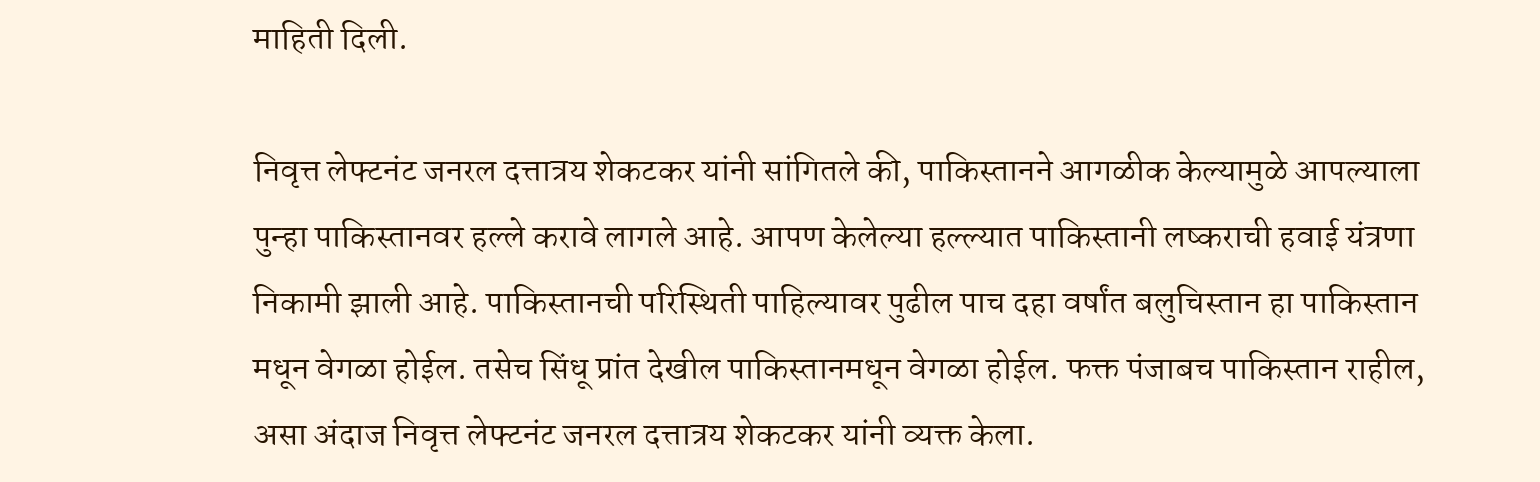माहिती दिली.

निवृत्त लेफ्टनंट जनरल दत्तात्रय शेकटकर यांनी सांगितले की, पाकिस्तानने आगळीक केल्यामुळे आपल्याला पुन्हा पाकिस्तानवर हल्ले करावे लागले आहे. आपण केलेल्या हल्ल्यात पाकिस्तानी लष्कराची हवाई यंत्रणा निकामी झाली आहे. पाकिस्तानची परिस्थिती पाहिल्यावर पुढील पाच दहा वर्षांत बलुचिस्तान हा पाकिस्तान मधून वेगळा होईल. तसेच सिंधू प्रांत देखील पाकिस्तानमधून वेगळा होईल. फक्त पंजाबच पाकिस्तान राहील, असा अंदाज निवृत्त लेफ्टनंट जनरल दत्तात्रय शेकटकर यांनी व्यक्त केला.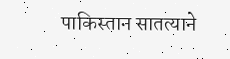पाकिस्तान सातत्याने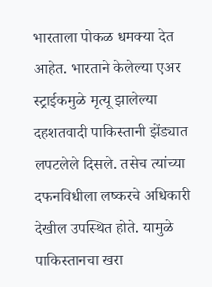भारताला पोकळ धमक्या देत आहेत. भारताने केलेल्या एअर स्ट्राईकमुळे मृत्यू झालेल्या दहशतवादी पाकिस्तानी झेंड्यात लपटलेले दिसले. तसेच त्यांच्या दफनविधीला लष्करचे अधिकारी देखील उपस्थित होते. यामुळे पाकिस्तानचा खरा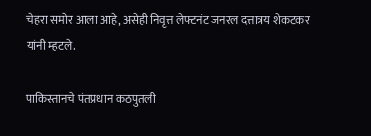चेहरा समोर आला आहे, असेही निवृत्त लेफ्टनंट जनरल दत्तात्रय शेकटकर यांनी म्हटले.

पाकिस्तानचे पंतप्रधान कठपुतली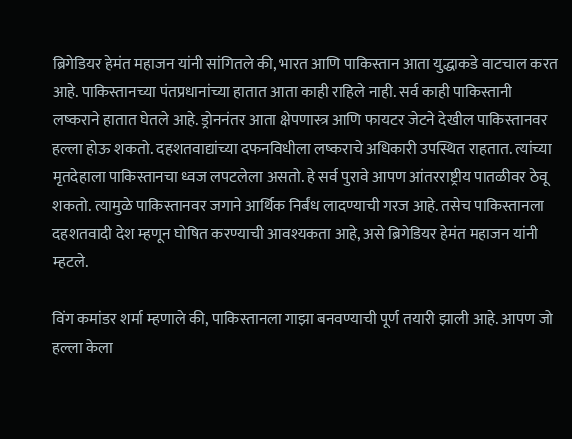ब्रिगेडियर हेमंत महाजन यांनी सांगितले की, भारत आणि पाकिस्तान आता युद्धाकडे वाटचाल करत आहे. पाकिस्तानच्या पंतप्रधानांच्या हातात आता काही राहिले नाही. सर्व काही पाकिस्तानी लष्कराने हातात घेतले आहे. ड्रोननंतर आता क्षेपणास्त्र आणि फायटर जेटने देखील पाकिस्तानवर हल्ला होऊ शकतो. दहशतवाद्यांच्या दफनविधीला लष्कराचे अधिकारी उपस्थित राहतात. त्यांच्या मृतदेहाला पाकिस्तानचा ध्वज लपटलेला असतो. हे सर्व पुरावे आपण आंतरराष्ट्रीय पातळीवर ठेवू शकतो. त्यामुळे पाकिस्तानवर जगाने आर्थिक निर्बंध लादण्याची गरज आहे. तसेच पाकिस्तानला दहशतवादी देश म्हणून घोषित करण्याची आवश्यकता आहे, असे ब्रिगेडियर हेमंत महाजन यांनी म्हटले.

विंग कमांडर शर्मा म्हणाले की, पाकिस्तानला गाझा बनवण्याची पूर्ण तयारी झाली आहे. आपण जो हल्ला केला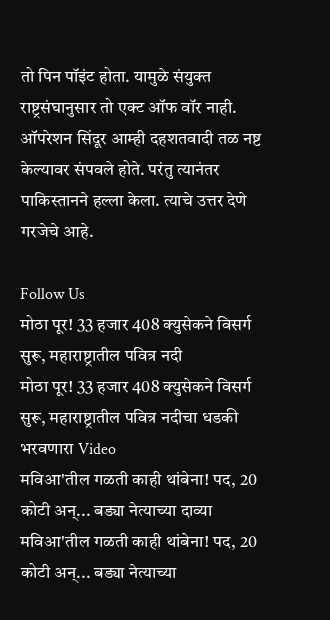तो पिन पॉइंट होता. यामुळे संयुक्त राष्ट्रसंघानुसार तो एक्ट ऑफ वॉर नाही. ऑपरेशन सिंदूर आम्ही दहशतवादी तळ नष्ट केल्यावर संपवले होते. परंतु त्यानंतर पाकिस्तानने हल्ला केला. त्याचे उत्तर देणे गरजेचे आहे.

Follow Us
मोठा पूर! 33 हजार 408 क्युसेकने विसर्ग सुरू, महाराष्ट्रातील पवित्र नदी
मोठा पूर! 33 हजार 408 क्युसेकने विसर्ग सुरू, महाराष्ट्रातील पवित्र नदीचा धडकी भरवणारा Video
मविआ'तील गळती काही थांबेना! पद, 20 कोटी अन्... बड्या नेत्याच्या दाव्या
मविआ'तील गळती काही थांबेना! पद, 20 कोटी अन्... बड्या नेत्याच्या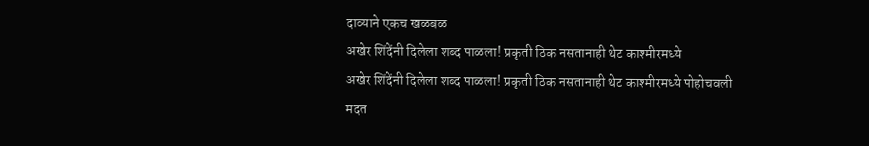दाव्याने एकच खळबळ
अखेर शिंदेंनी दिलेला शब्द पाळला! प्रकृती ठिक नसतानाही थेट काश्मीरमध्ये
अखेर शिंदेंनी दिलेला शब्द पाळला! प्रकृती ठिक नसतानाही थेट काश्मीरमध्ये पोहोचवली मदत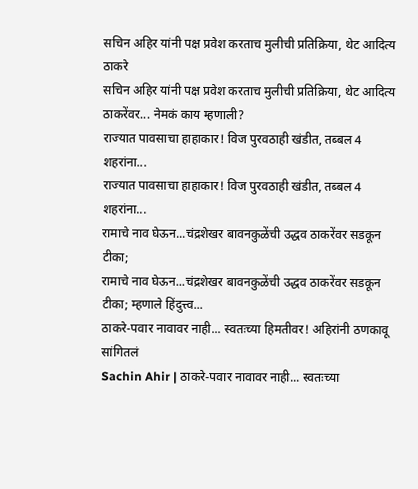सचिन अहिर यांनी पक्ष प्रवेश करताच मुलीची प्रतिक्रिया, थेट आदित्य ठाकरे
सचिन अहिर यांनी पक्ष प्रवेश करताच मुलीची प्रतिक्रिया, थेट आदित्य ठाकरेंवर... नेमकं काय म्हणाली?
राज्यात पावसाचा हाहाकार! विज पुरवठाही खंडीत, तब्बल 4 शहरांना...
राज्यात पावसाचा हाहाकार! विज पुरवठाही खंडीत, तब्बल 4 शहरांना...
रामाचे नाव घेऊन...चंद्रशेखर बावनकुळेंची उद्धव ठाकरेंवर सडकून टीका;
रामाचे नाव घेऊन...चंद्रशेखर बावनकुळेंची उद्धव ठाकरेंवर सडकून टीका; म्हणाले हिंदुत्त्व...
ठाकरे-पवार नावावर नाही... स्वतःच्या हिमतीवर! अहिरांनी ठणकावू सांगितलं
Sachin Ahir | ठाकरे-पवार नावावर नाही... स्वतःच्या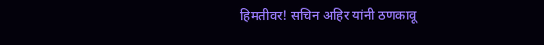हिमतीवर! सचिन अहिर यांनी ठणकावू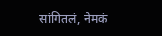सांगितलं, नेमकं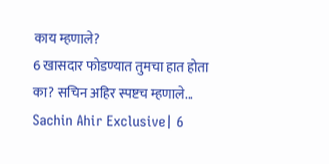काय म्हणाले?
6 खासदार फोडण्यात तुमचा हात होता का? सचिन अहिर स्पष्टच म्हणाले...
Sachin Ahir Exclusive| 6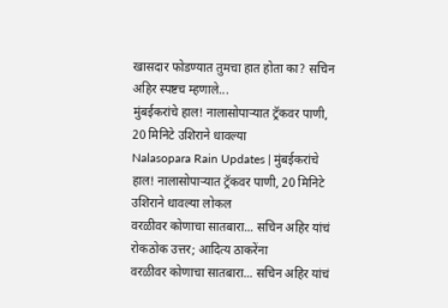खासदार फोडण्यात तुमचा हात होता का? सचिन अहिर स्पष्टच म्हणाले...
मुंबईकरांचे हाल! नालासोपाऱ्यात ट्रॅकवर पाणी, 20 मिनिटे उशिराने धावल्या
Nalasopara Rain Updates | मुंबईकरांचे हाल! नालासोपाऱ्यात ट्रॅकवर पाणी, 20 मिनिटे उशिराने धावल्या लोकल
वरळीवर कोणाचा सातबारा... सचिन अहिर यांचं रोकठोक उत्तर; आदित्य ठाकरेंना
वरळीवर कोणाचा सातबारा... सचिन अहिर यांचं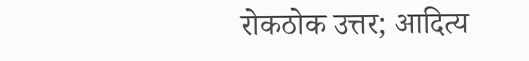रोकठोक उत्तर; आदित्य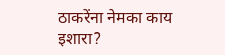ठाकरेंना नेमका काय इशारा?